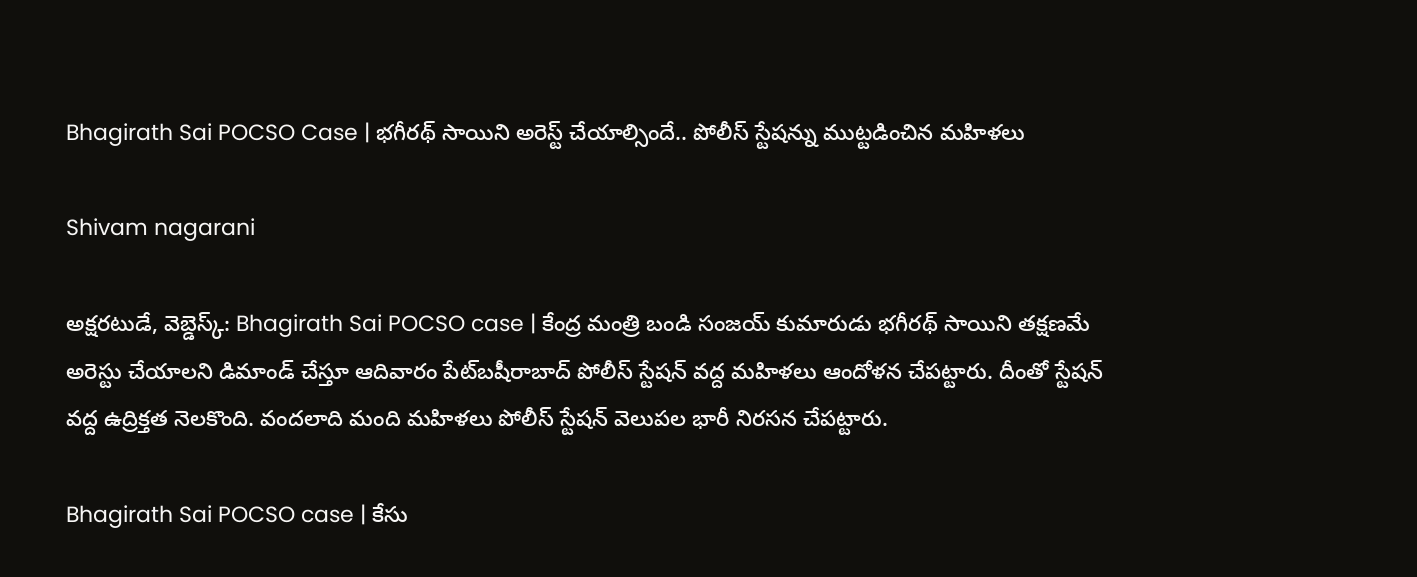Bhagirath Sai POCSO Case | భగీరథ్ సాయిని అరెస్ట్ చేయాల్సిందే.. పోలీస్ స్టేషన్ను ముట్టడించిన మహిళలు

Shivam nagarani

అక్షరటుడే, వెబ్డెస్క్: Bhagirath Sai POCSO case | కేంద్ర మంత్రి బండి సంజయ్ కుమారుడు భగీరథ్ సాయిని తక్షణమే అరెస్టు చేయాలని డిమాండ్ చేస్తూ ఆదివారం పేట్‌బషీరాబాద్ పోలీస్ స్టేషన్ వద్ద మహిళలు ఆందోళన చేపట్టారు. దీంతో స్టేషన్ వద్ద ఉద్రిక్తత నెలకొంది. వందలాది మంది మహిళలు పోలీస్ స్టేషన్ వెలుపల భారీ నిరసన చేపట్టారు.

Bhagirath Sai POCSO case | కేసు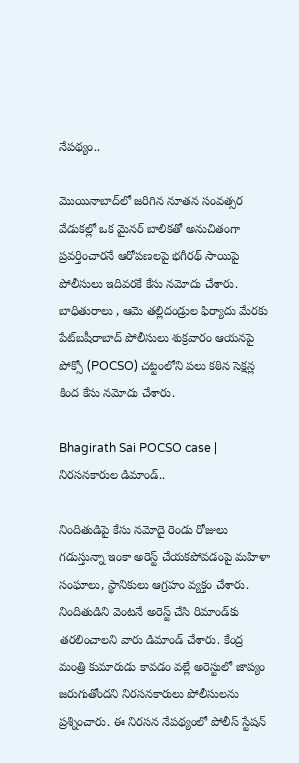నేపథ్యం..

మొయినాబాద్‌లో జరిగిన నూతన సంవత్సర వేడుకల్లో ఒక మైనర్ బాలికతో అనుచితంగా ప్రవర్తించారనే ఆరోపణలపై భగీరథ్ సాయిపై పోలీసులు ఇదివరకే కేసు నమోదు చేశారు. బాధితురాలు , ఆమె తల్లిదండ్రుల ఫిర్యాదు మేరకు పేట్‌బషీరాబాద్ పోలీసులు శుక్రవారం ఆయనపై పోక్సో (POCSO) చట్టంలోని పలు కఠిన సెక్షన్ల కింద కేసు నమోదు చేశారు.

Bhagirath Sai POCSO case | నిరసనకారుల డిమాండ్..

నిందితుడిపై కేసు నమోదై రెండు రోజులు గడుస్తున్నా ఇంకా అరెస్ట్ చేయకపోవడంపై మహిళా సంఘాలు, స్థానికులు ఆగ్రహం వ్యక్తం చేశారు. నిందితుడిని వెంటనే అరెస్ట్ చేసి రిమాండ్‌కు తరలించాలని వారు డిమాండ్ చేశారు. కేంద్ర మంత్రి కుమారుడు కావడం వల్లే అరెస్టులో జాప్యం జరుగుతోందని నిరసనకారులు పోలీసులను ప్రశ్నించారు. ఈ నిరసన నేపథ్యంలో పోలీస్ స్టేషన్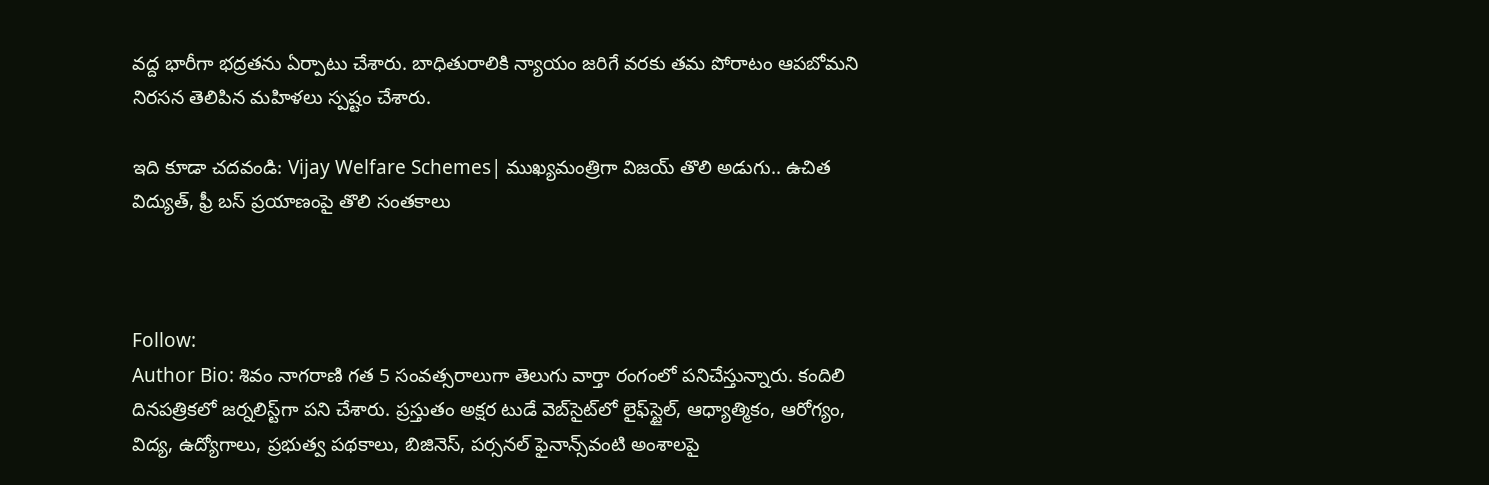వద్ద భారీగా భద్రతను ఏర్పాటు చేశారు. బాధితురాలికి న్యాయం జరిగే వరకు తమ పోరాటం ఆపబోమని నిరసన తెలిపిన మహిళలు స్పష్టం చేశారు.

ఇది కూడా చదవండి: Vijay Welfare Schemes| ముఖ్యమంత్రిగా విజయ్ తొలి అడుగు.. ఉచిత విద్యుత్, ఫ్రీ బస్ ప్రయాణంపై తొలి సంతకాలు



Follow:
Author Bio: శివం నాగరాణి గత 5 సంవత్సరాలుగా తెలుగు వార్తా రంగంలో పనిచేస్తున్నారు. కందిలి దినపత్రికలో జర్నలిస్ట్‌గా పని చేశారు. ప్రస్తుతం అక్షర టుడే వెబ్‌సైట్‌లో లైఫ్‌స్టైల్, ఆధ్యాత్మికం, ఆరోగ్యం, విద్య, ఉద్యోగాలు, ప్రభుత్వ పథకాలు, బిజినెస్, పర్సనల్ ఫైనాన్స్‌వంటి అంశాలపై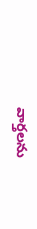వార్తలను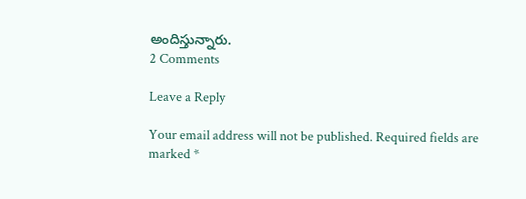అందిస్తున్నారు.
2 Comments

Leave a Reply

Your email address will not be published. Required fields are marked *